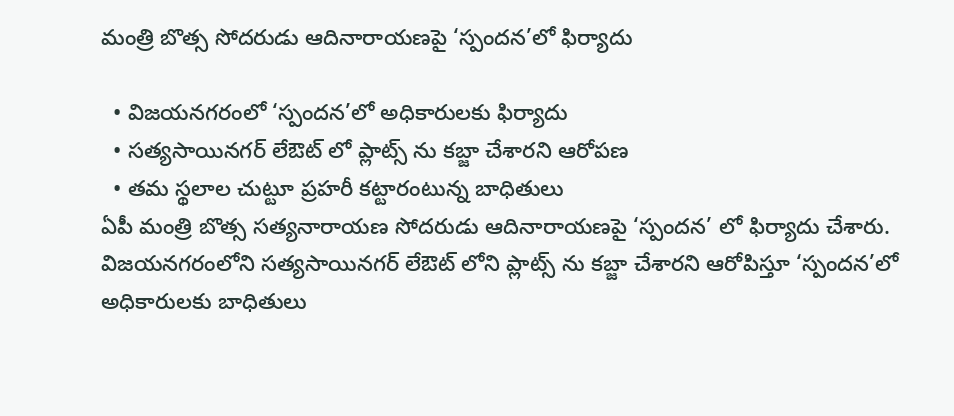మంత్రి బొత్స సోదరుడు ఆదినారాయణపై ‘స్పందన’లో ఫిర్యాదు

  • విజయనగరంలో ‘స్పందన’లో అధికారులకు ఫిర్యాదు
  • సత్యసాయినగర్ లేఔట్ లో ప్లాట్స్ ను కబ్జా చేశారని ఆరోపణ
  • తమ స్థలాల చుట్టూ ప్రహరీ కట్టారంటున్న బాధితులు
ఏపీ మంత్రి బొత్స సత్యనారాయణ సోదరుడు ఆదినారాయణపై ‘స్పందన’ లో ఫిర్యాదు చేశారు. విజయనగరంలోని సత్యసాయినగర్ లేఔట్ లోని ప్లాట్స్ ను కబ్జా చేశారని ఆరోపిస్తూ ‘స్పందన’లో అధికారులకు బాధితులు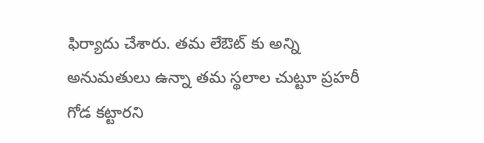ఫిర్యాదు చేశారు. తమ లేఔట్ కు అన్ని అనుమతులు ఉన్నా తమ స్థలాల చుట్టూ ప్రహరీ గోడ కట్టారని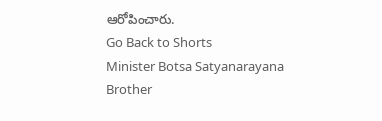ఆరోపించారు.
Go Back to Shorts
Minister Botsa Satyanarayana
Brother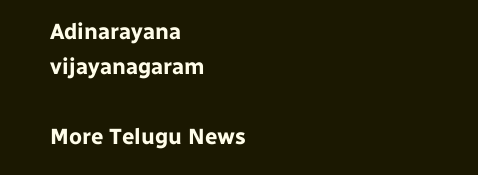Adinarayana
vijayanagaram

More Telugu News